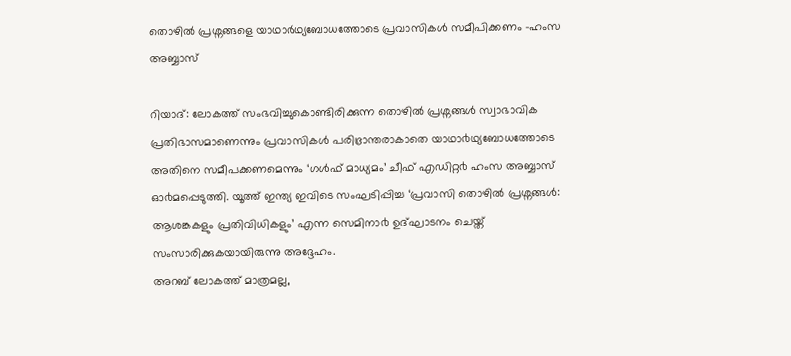തൊഴില്‍ പ്രശ്നങ്ങളെ യാഥാര്‍ഥ്യബോധത്തോടെ പ്രവാസികള്‍ സമീപിക്കണം -ഹംസ അബ്ബാസ്

റിയാദ്: ലോകത്ത് സംഭവിച്ചുകൊണ്ടിരിക്കുന്ന തൊഴിൽ പ്രശ്നങ്ങൾ സ്വാഭാവിക പ്രതിഭാസമാണെന്നും പ്രവാസികൾ പരിഭ്രാന്തരാകാതെ യാഥാ൪ഥ്യബോധത്തോടെ അതിനെ സമീപക്കണമെന്നും ‘ഗൾഫ് മാധ്യമം’ ചീഫ് എഡിറ്റ൪ ഹംസ അബ്ബാസ് ഓ൪മപ്പെടുത്തി. യൂത്ത് ഇന്ത്യ ഇവിടെ സംഘടിപ്പിച്ച ‘പ്രവാസി തൊഴിൽ പ്രശ്നങ്ങൾ: ആശങ്കകളും പ്രതിവിധികളും’ എന്ന സെമിനാ൪ ഉദ്ഘാടനം ചെയ്ത് സംസാരിക്കുകയായിരുന്നു അദ്ദേഹം.
അറബ് ലോകത്ത് മാത്രമല്ല,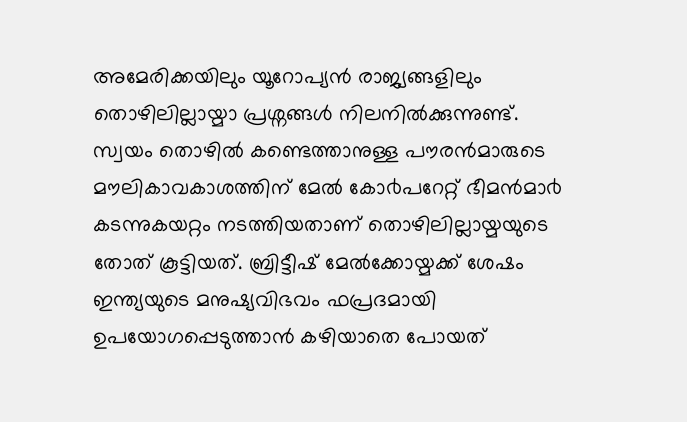അമേരിക്കയിലും യൂറോപ്യൻ രാജ്യങ്ങളിലും തൊഴിലില്ലായ്മാ പ്രശ്നങ്ങൾ നിലനിൽക്കുന്നുണ്ട്. സ്വയം തൊഴിൽ കണ്ടെത്താനുള്ള പൗരൻമാരുടെ മൗലികാവകാശത്തിന് മേൽ കോ൪പറേറ്റ് ഭീമൻമാ൪ കടന്നുകയറ്റം നടത്തിയതാണ് തൊഴിലില്ലായ്മയുടെ തോത് കൂട്ടിയത്. ബ്രിട്ടീഷ് മേൽക്കോയ്മക്ക് ശേഷം ഇന്ത്യയുടെ മനുഷ്യവിഭവം ഫപ്രദമായി ഉപയോഗപ്പെടുത്താൻ കഴിയാതെ പോയത്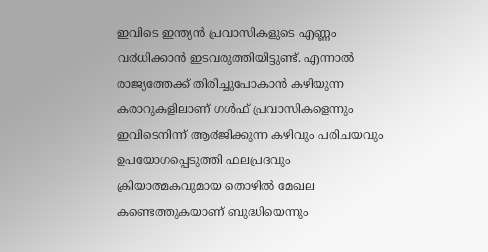ഇവിടെ ഇന്ത്യൻ പ്രവാസികളുടെ എണ്ണം വ൪ധിക്കാൻ ഇടവരുത്തിയിട്ടുണ്ട്. എന്നാൽ രാജ്യത്തേക്ക് തിരിച്ചുപോകാൻ കഴിയുന്ന കരാറുകളിലാണ് ഗൾഫ് പ്രവാസികളെന്നും ഇവിടെനിന്ന് ആ൪ജിക്കുന്ന കഴിവും പരിചയവും ഉപയോഗപ്പെടുത്തി ഫലപ്രദവും ക്രിയാത്മകവുമായ തൊഴിൽ മേഖല കണ്ടെത്തുകയാണ് ബുദ്ധിയെന്നും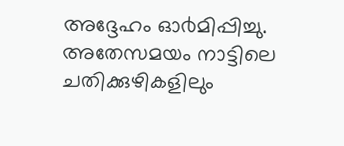അദ്ദേഹം ഓ൪മിപ്പിച്ചു. അതേസമയം നാട്ടിലെ ചതിക്കുഴികളിലും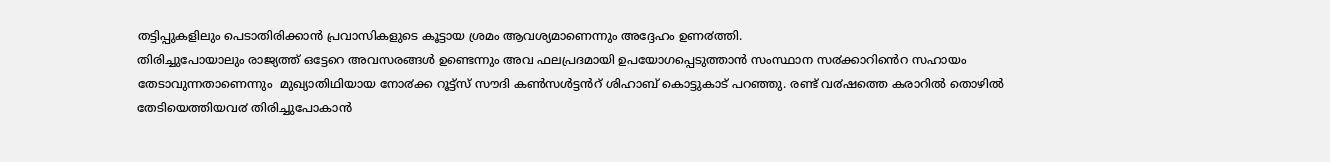തട്ടിപ്പുകളിലും പെടാതിരിക്കാൻ പ്രവാസികളുടെ കൂട്ടായ ശ്രമം ആവശ്യമാണെന്നും അദ്ദേഹം ഉണ൪ത്തി.
തിരിച്ചുപോയാലും രാജ്യത്ത് ഒട്ടേറെ അവസരങ്ങൾ ഉണ്ടെന്നും അവ ഫലപ്രദമായി ഉപയോഗപ്പെടുത്താൻ സംസ്ഥാന സ൪ക്കാറിൻെറ സഹായം തേടാവുന്നതാണെന്നും  മുഖ്യാതിഥിയായ നോ൪ക്ക റൂട്ട്സ് സൗദി കൺസൾട്ടൻറ് ശിഹാബ് കൊട്ടുകാട് പറഞ്ഞു. രണ്ട് വ൪ഷത്തെ കരാറിൽ തൊഴിൽ തേടിയെത്തിയവ൪ തിരിച്ചുപോകാൻ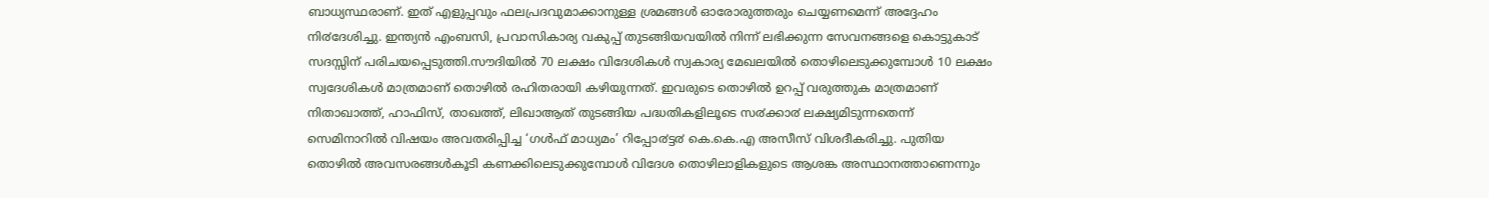ബാധ്യസ്ഥരാണ്. ഇത് എളുപ്പവും ഫലപ്രദവുമാക്കാനുള്ള ശ്രമങ്ങൾ ഓരോരുത്തരും ചെയ്യണമെന്ന് അദ്ദേഹം നി൪ദേശിച്ചു. ഇന്ത്യൻ എംബസി, പ്രവാസികാര്യ വകുപ്പ് തുടങ്ങിയവയിൽ നിന്ന് ലഭിക്കുന്ന സേവനങ്ങളെ കൊട്ടുകാട് സദസ്സിന് പരിചയപ്പെടുത്തി.സൗദിയിൽ 70 ലക്ഷം വിദേശികൾ സ്വകാര്യ മേഖലയിൽ തൊഴിലെടുക്കുമ്പോൾ 10 ലക്ഷം സ്വദേശികൾ മാത്രമാണ് തൊഴിൽ രഹിതരായി കഴിയുന്നത്. ഇവരുടെ തൊഴിൽ ഉറപ്പ് വരുത്തുക മാത്രമാണ് നിതാഖാത്ത്, ഹാഫിസ്, താഖത്ത്, ലിഖാആത് തുടങ്ങിയ പദ്ധതികളിലൂടെ സ൪ക്കാ൪ ലക്ഷ്യമിടുന്നതെന്ന് സെമിനാറിൽ വിഷയം അവതരിപ്പിച്ച ‘ഗൾഫ് മാധ്യമം’ റിപ്പോ൪ട്ട൪ കെ.കെ.എ അസീസ് വിശദീകരിച്ചു. പുതിയ തൊഴിൽ അവസരങ്ങൾകൂടി കണക്കിലെടുക്കുമ്പോൾ വിദേശ തൊഴിലാളികളുടെ ആശങ്ക അസ്ഥാനത്താണെന്നും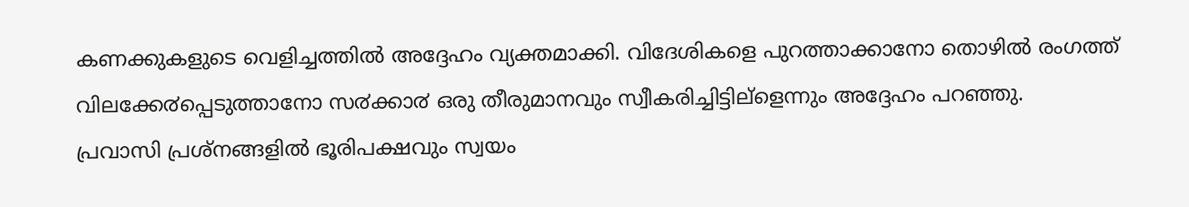കണക്കുകളുടെ വെളിച്ചത്തിൽ അദ്ദേഹം വ്യക്തമാക്കി. വിദേശികളെ പുറത്താക്കാനോ തൊഴിൽ രംഗത്ത് വിലക്കേ൪പ്പെടുത്താനോ സ൪ക്കാ൪ ഒരു തീരുമാനവും സ്വീകരിച്ചിട്ടില്ളെന്നും അദ്ദേഹം പറഞ്ഞു.
പ്രവാസി പ്രശ്നങ്ങളിൽ ഭൂരിപക്ഷവും സ്വയം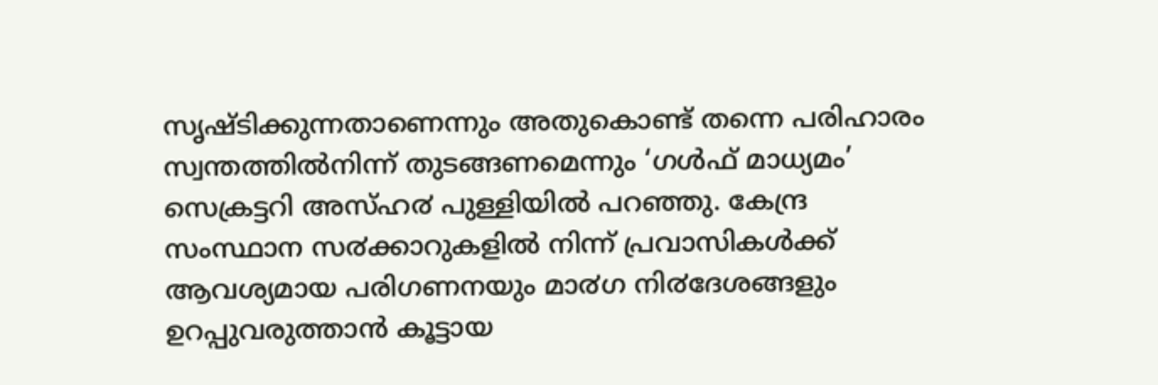സൃഷ്ടിക്കുന്നതാണെന്നും അതുകൊണ്ട് തന്നെ പരിഹാരം സ്വന്തത്തിൽനിന്ന് തുടങ്ങണമെന്നും ‘ഗൾഫ് മാധ്യമം’ സെക്രട്ടറി അസ്ഹ൪ പുള്ളിയിൽ പറഞ്ഞു. കേന്ദ്ര സംസ്ഥാന സ൪ക്കാറുകളിൽ നിന്ന് പ്രവാസികൾക്ക് ആവശ്യമായ പരിഗണനയും മാ൪ഗ നി൪ദേശങ്ങളും ഉറപ്പുവരുത്താൻ കൂട്ടായ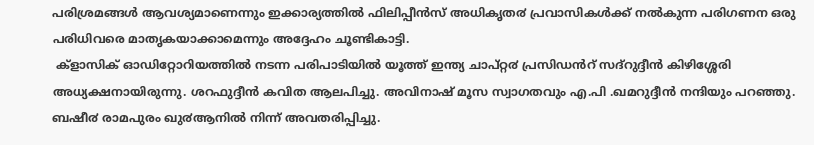പരിശ്രമങ്ങൾ ആവശ്യമാണെന്നും ഇക്കാര്യത്തിൽ ഫിലിപ്പീൻസ് അധികൃത൪ പ്രവാസികൾക്ക് നൽകുന്ന പരിഗണന ഒരു പരിധിവരെ മാതൃകയാക്കാമെന്നും അദ്ദേഹം ചൂണ്ടികാട്ടി.
 ക്ളാസിക് ഓഡിറ്റോറിയത്തിൽ നടന്ന പരിപാടിയിൽ യൂത്ത് ഇന്ത്യ ചാപ്റ്റ൪ പ്രസിഡൻറ് സദ്റുദ്ദീൻ കിഴിശ്ശേരി അധ്യക്ഷനായിരുന്നു. ശറഫുദ്ദീൻ കവിത ആലപിച്ചു. അവിനാഷ് മൂസ സ്വാഗതവും എ.പി .ഖമറുദ്ദീൻ നന്ദിയും പറഞ്ഞു. ബഷീ൪ രാമപുരം ഖു൪ആനിൽ നിന്ന് അവതരിപ്പിച്ചു.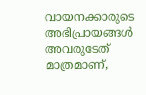വായനക്കാരുടെ അഭിപ്രായങ്ങള്‍ അവരുടേത് മാത്രമാണ്,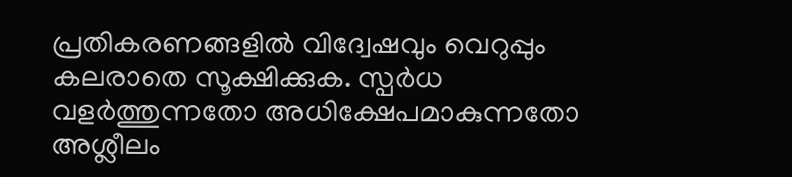പ്രതികരണങ്ങളിൽ വിദ്വേഷവും വെറുപ്പും കലരാതെ സൂക്ഷിക്കുക. സ്പർധ വളർത്തുന്നതോ അധിക്ഷേപമാകുന്നതോ അശ്ലീലം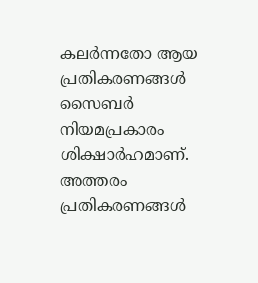കലർന്നതോ ആയ പ്രതികരണങ്ങൾ സൈബർ നിയമപ്രകാരം ശിക്ഷാർഹമാണ്. അത്തരം പ്രതികരണങ്ങൾ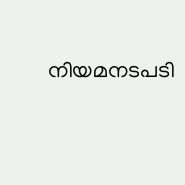നിയമനടപടി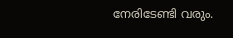നേരിടേണ്ടി വരും.